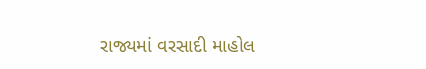રાજ્યમાં વરસાદી માહોલ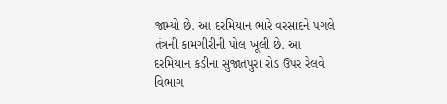જામ્યો છે. આ દરમિયાન ભારે વરસાદને પગલે તંત્રની કામગીરીની પોલ ખૂલી છે. આ દરમિયાન કડીના સુજાતપુરા રોડ ઉપર રેલવે વિભાગ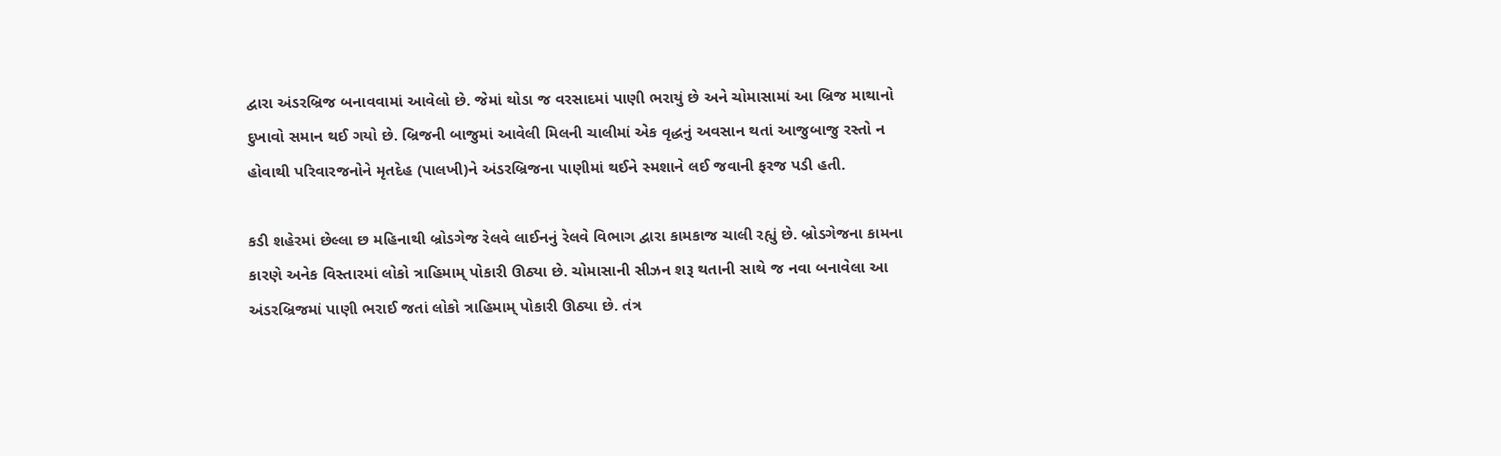દ્વારા અંડરબ્રિજ બનાવવામાં આવેલો છે. જેમાં થોડા જ વરસાદમાં પાણી ભરાયું છે અને ચોમાસામાં આ બ્રિજ માથાનો દુખાવો સમાન થઈ ગયો છે. બ્રિજની બાજુમાં આવેલી મિલની ચાલીમાં એક વૃદ્ધનું અવસાન થતાં આજુબાજુ રસ્તો ન હોવાથી પરિવારજનોને મૃતદેહ (પાલખી)ને અંડરબ્રિજના પાણીમાં થઈને સ્મશાને લઈ જવાની ફરજ પડી હતી.

કડી શહેરમાં છેલ્લા છ મહિનાથી બ્રોડગેજ રેલવે લાઈનનું રેલવે વિભાગ દ્વારા કામકાજ ચાલી રહ્યું છે. બ્રોડગેજના કામના કારણે અનેક વિસ્તારમાં લોકો ત્રાહિમામ્ પોકારી ઊઠ્યા છે. ચોમાસાની સીઝન શરૂ થતાની સાથે જ નવા બનાવેલા આ અંડરબ્રિજમાં પાણી ભરાઈ જતાં લોકો ત્રાહિમામ્ પોકારી ઊઠ્યા છે. તંત્ર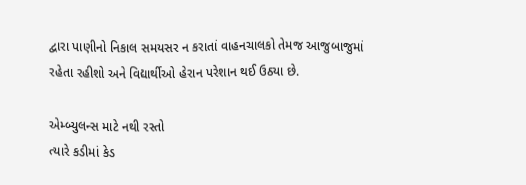દ્વારા પાણીનો નિકાલ સમયસર ન કરાતાં વાહનચાલકો તેમજ આજુબાજુમાં રહેતા રહીશો અને વિદ્યાર્થીઓ હેરાન પરેશાન થઈ ઉઠ્યા છે.

એમ્બ્યુલન્સ માટે નથી રસ્તો
ત્યારે કડીમાં કેડ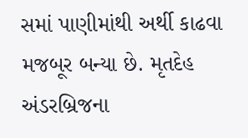સમાં પાણીમાંથી અર્થી કાઢવા મજબૂર બન્યા છે. મૃતદેહ અંડરબ્રિજના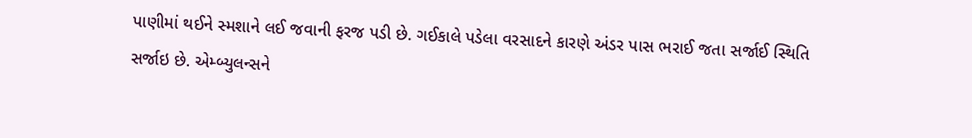પાણીમાં થઈને સ્મશાને લઈ જવાની ફરજ પડી છે. ગઈકાલે પડેલા વરસાદને કારણે અંડર પાસ ભરાઈ જતા સર્જાઈ સ્થિતિ સર્જાઇ છે. એમ્બ્યુલન્સને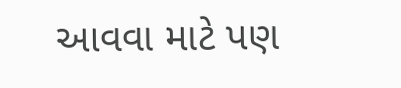આવવા માટે પણ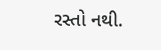રસ્તો નથી.